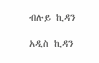ብሉይ ኪዳን

አዲስ ኪዳን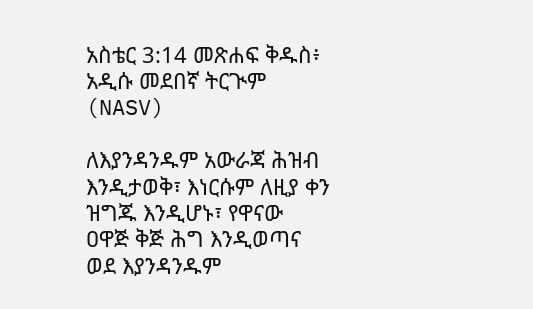አስቴር 3:14 መጽሐፍ ቅዱስ፥ አዲሱ መደበኛ ትርጒም (NASV)

ለእያንዳንዱም አውራጃ ሕዝብ እንዲታወቅ፣ እነርሱም ለዚያ ቀን ዝግጁ እንዲሆኑ፣ የዋናው ዐዋጅ ቅጅ ሕግ እንዲወጣና ወደ እያንዳንዱም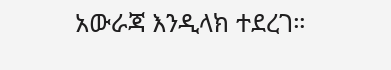አውራጃ እንዲላክ ተደረገ።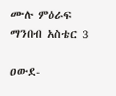ሙሉ ምዕራፍ ማንበብ አስቴር 3

ዐውደ-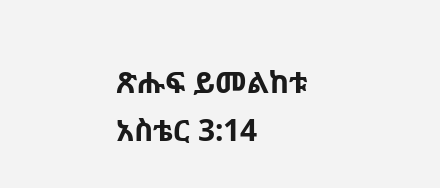ጽሑፍ ይመልከቱ አስቴር 3:14